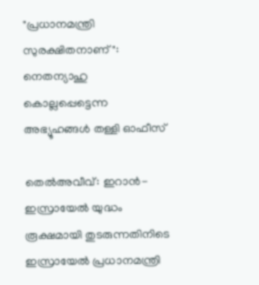"പ്രധാനമന്ത്രി സുരക്ഷിതനാണ്": നെതന്യാഹു കൊല്ലപ്പെട്ടെന്ന അഭ്യൂഹങ്ങൾ തള്ളി ഓഫീസ്

തെൽഅവീവ്: ഇറാൻ- ഇസ്രായേൽ യുദ്ധം രൂക്ഷമായി തുടരുന്നതിനിടെ ഇസ്രായേൽ പ്രധാനമന്ത്രി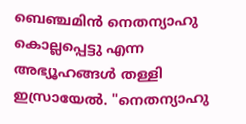ബെഞ്ചമിൻ നെതന്യാഹു കൊല്ലപ്പെട്ടു എന്ന അഭ്യൂഹങ്ങൾ തള്ളി ഇസ്രായേൽ. "നെതന്യാഹു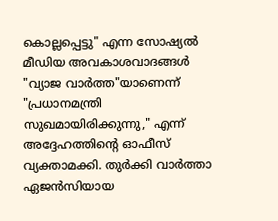കൊല്ലപ്പെട്ടു" എന്ന സോഷ്യൽ മീഡിയ അവകാശവാദങ്ങൾ "വ്യാജ വാർത്ത"യാണെന്ന് "പ്രധാനമന്ത്രി സുഖമായിരിക്കുന്നു," എന്ന് അദ്ദേഹത്തിന്‍റെ ഓഫീസ് വ്യക്താമക്കി. തുർക്കി വാർത്താ ഏജൻസിയായ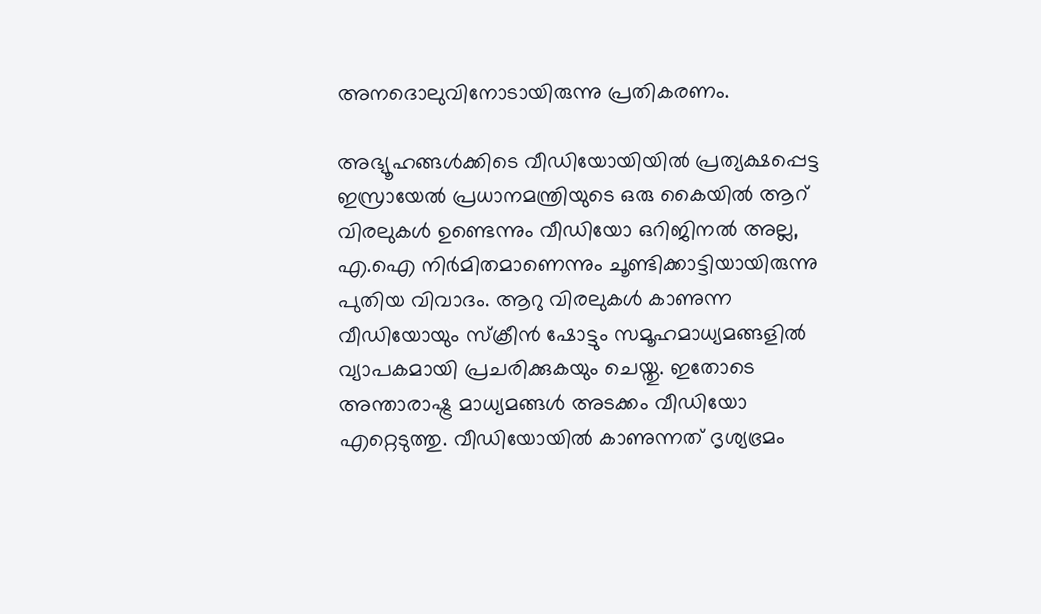അനദൊലുവിനോടായിരുന്നു പ്രതികരണം.

അഭ്യൂഹങ്ങൾക്കിടെ വീഡിയോയിയിൽ പ്രത്യക്ഷപ്പെട്ട ഇസ്രായേൽ പ്രധാനമന്ത്രിയുടെ ഒരു കൈയിൽ ആറ് വിരലുകൾ ഉണ്ടെന്നും വീഡിയോ ഒറിജിനൽ അല്ല, എ.ഐ നിർമിതമാണെന്നും ചൂണ്ടിക്കാട്ടിയായിരുന്നു പുതിയ വിവാദം. ആറു വിരലുകൾ കാണുന്ന വീഡിയോയും സ്ക്രീൻ ഷോട്ടും സമൂഹമാധ്യമങ്ങളിൽ വ്യാപകമായി പ്രചരിക്കുകയും ചെയ്തു. ഇതോടെ അന്താരാഷ്ട്ര മാധ്യമങ്ങൾ അടക്കം വീഡിയോ എറ്റെടുത്തു. വീഡിയോയിൽ കാണുന്നത് ദൃശ്യഭ്രമം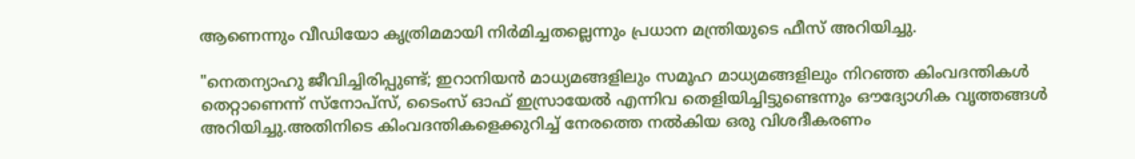ആണെന്നും വീഡിയോ കൃത്രിമമായി നിർമിച്ചതല്ലെന്നും പ്രധാന മന്ത്രിയുടെ ഫീസ് അറിയിച്ചു.

"നെതന്യാഹു ജീവിച്ചിരിപ്പുണ്ട്; ഇറാനിയൻ മാധ്യമങ്ങളിലും സമൂഹ മാധ്യമങ്ങളിലും നിറഞ്ഞ കിംവദന്തികൾ തെറ്റാണെന്ന് സ്നോപ്സ്, ടൈംസ് ഓഫ് ഇസ്രായേൽ എന്നിവ തെളിയിച്ചിട്ടുണ്ടെന്നും ഔദ്യോഗിക വൃത്തങ്ങൾ അറിയിച്ചു.അതിനിടെ കിംവദന്തികളെക്കുറിച്ച് നേരത്തെ നൽകിയ ഒരു വിശദീകരണം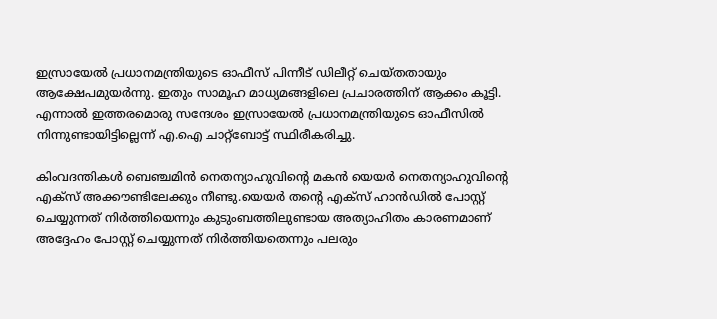ഇസ്രായേൽ പ്രധാനമന്ത്രിയുടെ ഓഫീസ് പിന്നീട് ഡിലീറ്റ് ചെയ്തതായും ആക്ഷേപമുയർന്നു. ഇതും സാമൂഹ മാധ്യമങ്ങളിലെ പ്രചാരത്തിന് ആക്കം കൂട്ടി. എന്നാൽ ഇത്തരമൊരു സന്ദേശം ഇസ്രായേൽ പ്രധാനമന്ത്രിയുടെ ഓഫീസിൽ നിന്നുണ്ടായിട്ടില്ലെന്ന് എ.ഐ ചാറ്റ്ബോട്ട് സ്ഥിരീകരിച്ചു.

കിംവദന്തികൾ ബെഞ്ചമിൻ നെതന്യാഹുവിന്റെ മകൻ യെയർ നെതന്യാഹുവിന്റെ എക്സ് അക്കൗണ്ടിലേക്കും നീണ്ടു.യെയർ തന്റെ എക്സ് ഹാൻഡിൽ പോസ്റ്റ് ചെയ്യുന്നത് നിർത്തിയെന്നും കുടുംബത്തിലുണ്ടായ അത്യാഹിതം കാരണമാണ് അദ്ദേഹം പോസ്റ്റ് ചെയ്യുന്നത് നിർത്തിയതെന്നും പലരും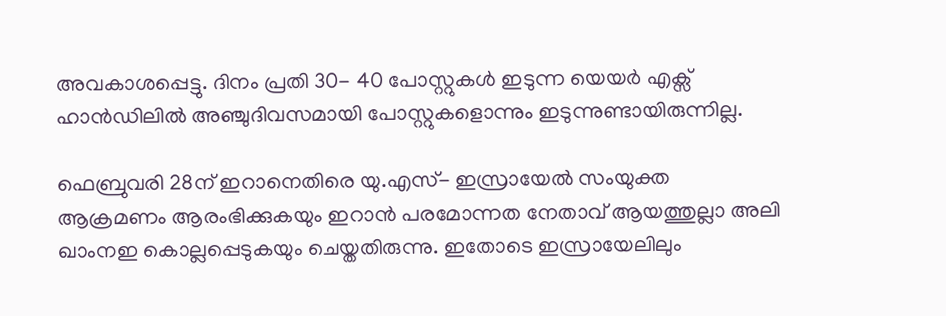അവകാശപ്പെട്ടു. ദിനം പ്രതി 30- 40 പോസ്റ്റുകൾ ഇടുന്ന യെയർ എക്സ് ഹാൻഡിലിൽ അഞ്ചുദിവസമായി പോസ്റ്റുകളൊന്നും ഇടുന്നുണ്ടായിരുന്നില്ല.

ഫെബ്രുവരി 28ന് ഇറാനെതിരെ യു.എസ്- ഇസ്രായേൽ സംയുക്ത ആക്രമണം ആരംഭിക്കുകയും ഇറാൻ പരമോന്നത നേതാവ് ആയത്തുല്ലാ അലി ഖാംനഇ കൊല്ലപ്പെടുകയും ചെയ്തതിരുന്നു. ഇതോടെ ഇസ്രായേലിലും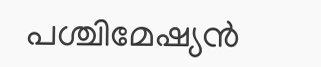പശ്ചിമേഷ്യൻ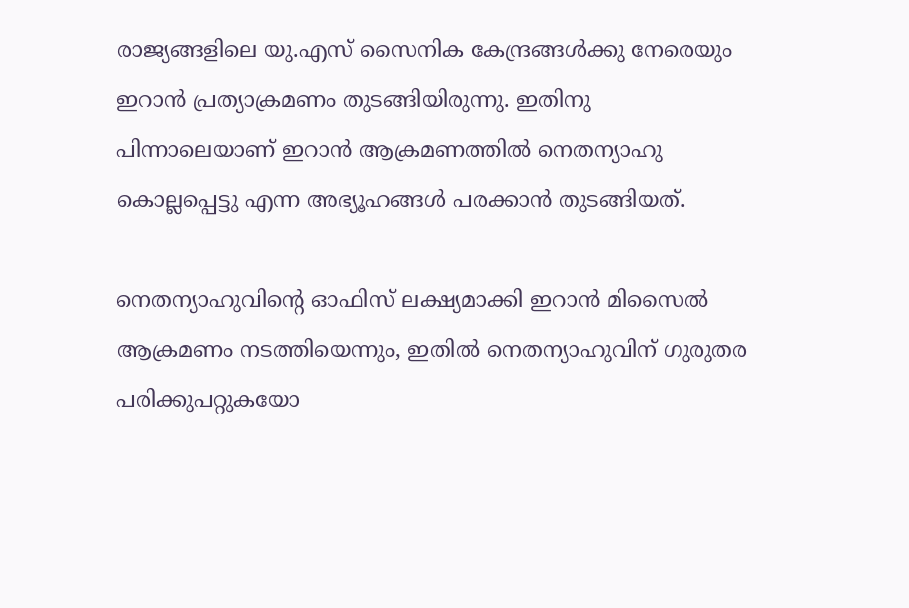രാജ്യങ്ങളിലെ യു.എസ് സൈനിക കേന്ദ്രങ്ങൾക്കു നേരെയും ഇറാൻ പ്രത്യാക്രമണം തുടങ്ങിയിരുന്നു. ഇതിനു പിന്നാലെയാണ് ഇറാൻ ആക്രമണത്തിൽ നെതന്യാഹു കൊല്ലപ്പെട്ടു എന്ന അഭ്യൂഹങ്ങൾ പരക്കാൻ തുടങ്ങിയത്.

നെതന്യാഹുവിന്റെ ഓഫിസ് ലക്ഷ്യമാക്കി ഇറാൻ മിസൈൽ ആക്രമണം നടത്തിയെന്നും, ഇതിൽ നെതന്യാഹുവിന് ഗുരുതര പരിക്കുപറ്റുകയോ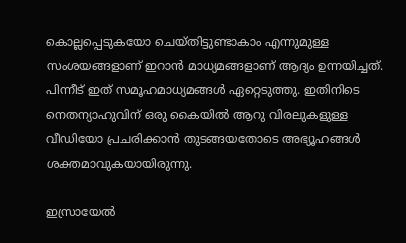കൊല്ലപ്പെടുകയോ ചെയ്തിട്ടുണ്ടാകാം എന്നുമുള്ള സംശയങ്ങളാണ് ഇറാൻ മാധ്യമങ്ങളാണ് ആദ്യം ഉന്നയിച്ചത്. പിന്നീട് ഇത് സമൂഹമാധ്യമങ്ങൾ ഏറ്റെടുത്തു. ഇതിനിടെ നെതന്യാഹുവിന് ഒരു കൈയിൽ ആറു വിരലുകളുള്ള വീഡിയോ പ്രചരിക്കാൻ തുടങ്ങയതോടെ അഭ്യൂഹങ്ങൾ ശക്തമാവുകയായിരുന്നു.

ഇസ്രായേൽ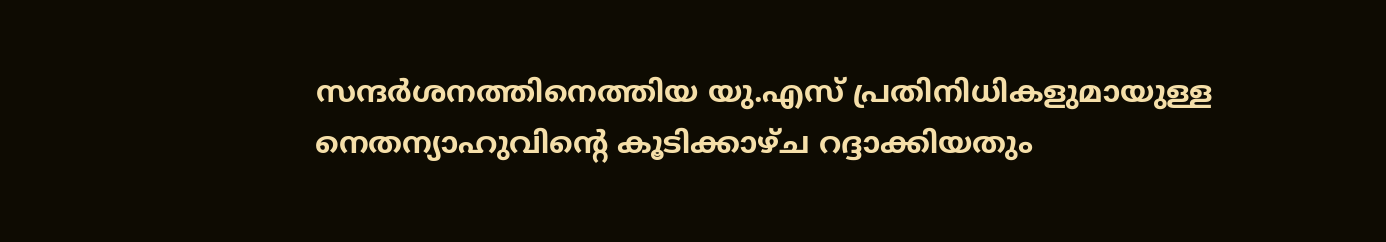സന്ദർശനത്തിനെത്തിയ യു.എസ് പ്രതിനിധികളുമായുള്ള നെതന്യാഹുവിന്റെ കൂടിക്കാഴ്ച റദ്ദാക്കിയതും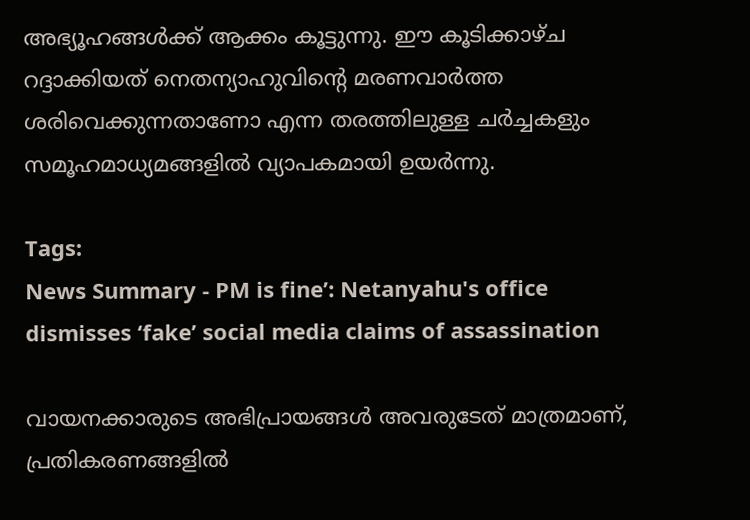അഭ്യൂഹങ്ങൾക്ക് ആക്കം കൂട്ടുന്നു. ഈ കൂടിക്കാഴ്ച റദ്ദാക്കിയത് നെതന്യാഹുവിന്റെ മരണവാർത്ത ശരിവെക്കുന്നതാണോ എന്ന തരത്തിലുള്ള ചർച്ചകളും സമൂഹമാധ്യമങ്ങളിൽ വ്യാപകമായി ഉയർന്നു.

Tags:
News Summary - PM is fine’: Netanyahu's office dismisses ‘fake’ social media claims of assassination

വായനക്കാരുടെ അഭിപ്രായങ്ങള്‍ അവരുടേത് മാത്രമാണ്, പ്രതികരണങ്ങളിൽ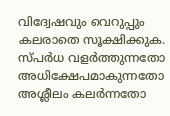വിദ്വേഷവും വെറുപ്പും കലരാതെ സൂക്ഷിക്കുക. സ്പർധ വളർത്തുന്നതോ അധിക്ഷേപമാകുന്നതോ അശ്ലീലം കലർന്നതോ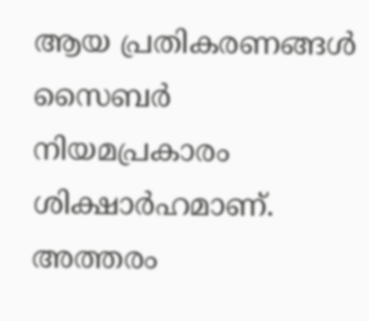ആയ പ്രതികരണങ്ങൾ സൈബർ നിയമപ്രകാരം ശിക്ഷാർഹമാണ്. അത്തരം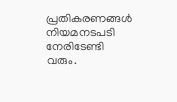പ്രതികരണങ്ങൾ നിയമനടപടി നേരിടേണ്ടി വരും.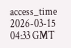access_time 2026-03-15 04:33 GMT